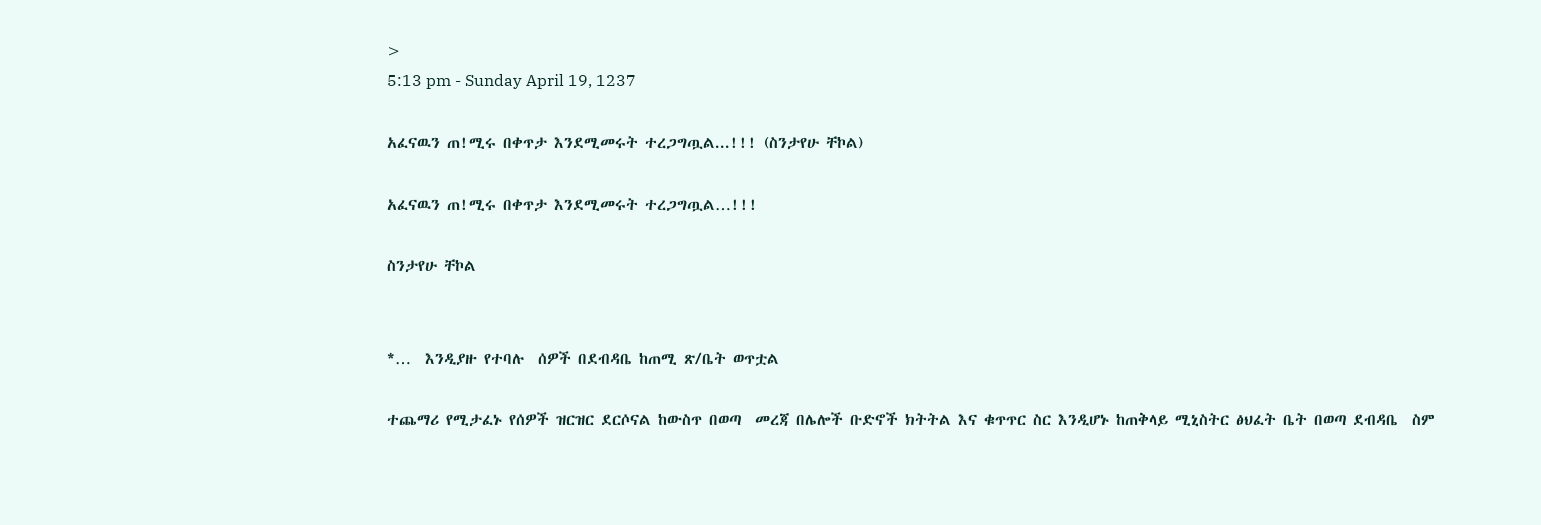>
5:13 pm - Sunday April 19, 1237

አፈናዉን ጠ!ሚሩ በቀጥታ እንደሚመሩት ተረጋግጧል...!!! (ስንታየሁ ቸኮል)

አፈናዉን ጠ!ሚሩ በቀጥታ እንደሚመሩት ተረጋግጧል…!!!

ስንታየሁ ቸኮል


*…  እንዲያዙ የተባሉ  ሰዎች በደብዳቤ ከጠሚ ጽ/ቤት ወጥቷል

ተጨማሪ የሚታፈኑ የሰዎች ዝርዝር ደርሶናል ከውስጥ በወጣ  መረጃ በሌሎች ቡድኖች ክትትል እና ቁጥጥር ስር እንዲሆኑ ከጠቅላይ ሚኒስትር ፅህፈት ቤት በወጣ ደብዳቤ  ስም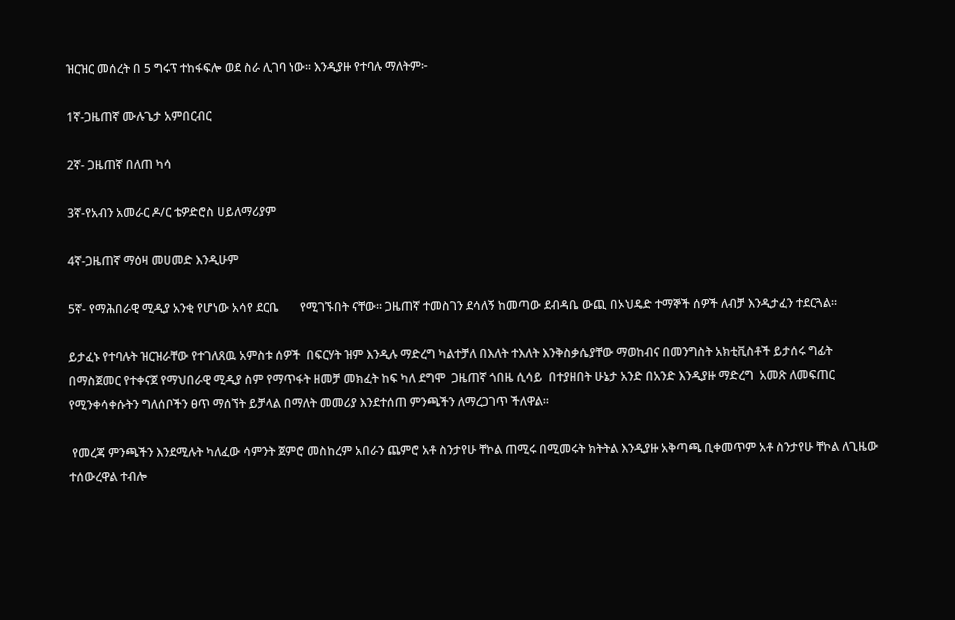ዝርዝር መሰረት በ 5 ግሩፕ ተከፋፍሎ ወደ ስራ ሊገባ ነው። እንዲያዙ የተባሉ ማለትም፦

1ኛ-ጋዜጠኛ ሙሉጌታ አምበርብር

2ኛ- ጋዜጠኛ በለጠ ካሳ

3ኛ-የአብን አመራር ዶ/ር ቴዎድሮስ ሀይለማሪያም

4ኛ-ጋዜጠኛ ማዕዛ መሀመድ እንዲሁም

5ኛ- የማሕበራዊ ሚዲያ አንቂ የሆነው አሳየ ደርቤ       የሚገኙበት ናቸው። ጋዜጠኛ ተመስገን ደሳለኝ ከመጣው ደብዳቤ ውጪ በኦህዴድ ተማኞች ሰዎች ለብቻ እንዲታፈን ተደርጓል።

ይታፈኑ የተባሉት ዝርዝራቸው የተገለጸዉ አምስቱ ሰዎች  በፍርሃት ዝም እንዲሉ ማድረግ ካልተቻለ በእለት ተእለት እንቅስቃሴያቸው ማወከብና በመንግስት አክቲቪስቶች ይታሰሩ ግፊት በማስጀመር የተቀናጀ የማህበራዊ ሚዲያ ስም የማጥፋት ዘመቻ መክፈት ከፍ ካለ ደግሞ  ጋዜጠኛ ጎበዜ ሲሳይ  በተያዘበት ሁኔታ አንድ በአንድ እንዲያዙ ማድረግ  አመጽ ለመፍጠር የሚንቀሳቀሱትን ግለሰቦችን ፀጥ ማሰኘት ይቻላል በማለት መመሪያ እንደተሰጠ ምንጫችን ለማረጋገጥ ችለዋል።

 የመረጃ ምንጫችን እንደሚሉት ካለፈው ሳምንት ጀምሮ መስከረም አበራን ጨምሮ አቶ ስንታየሁ ቸኮል ጠሚሩ በሚመሩት ክትትል እንዲያዙ አቅጣጫ ቢቀመጥም አቶ ስንታየሁ ቸኮል ለጊዜው ተሰውረዋል ተብሎ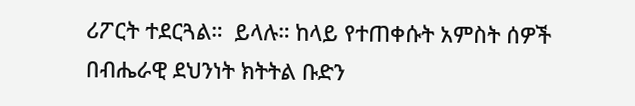ሪፖርት ተደርጓል።  ይላሉ። ከላይ የተጠቀሱት አምስት ሰዎች በብሔራዊ ደህንነት ክትትል ቡድን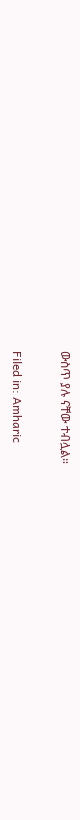ውስጥ ያሉ ናቸው ተብሏል።

Filed in: Amharic